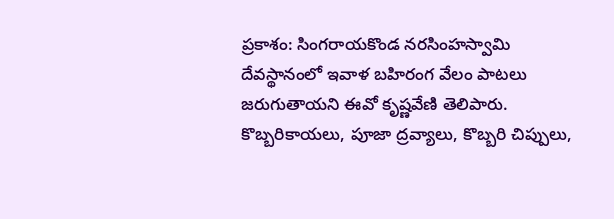ప్రకాశం: సింగరాయకొండ నరసింహస్వామి దేవస్థానంలో ఇవాళ బహిరంగ వేలం పాటలు జరుగుతాయని ఈవో కృష్ణవేణి తెలిపారు. కొబ్బరికాయలు, పూజా ద్రవ్యాలు, కొబ్బరి చిప్పులు,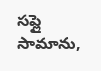సప్లై సామాను,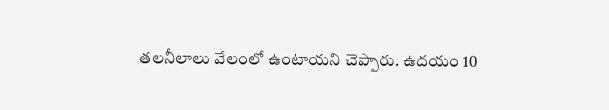తలనీలాలు వేలంలో ఉంటాయని చెప్పారు. ఉదయం 10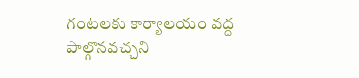గంటలకు కార్యాలయం వద్ద పాల్గొనవచ్చని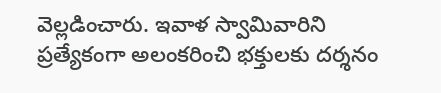వెల్లడించారు. ఇవాళ స్వామివారిని ప్రత్యేకంగా అలంకరించి భక్తులకు దర్శనం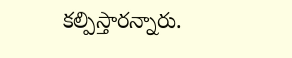కల్పిస్తారన్నారు.